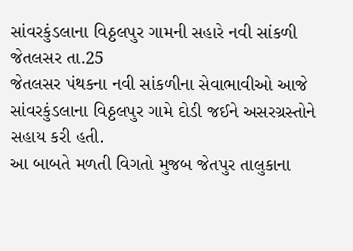સાંવરકુંડલાના વિઠ્ઠલપુર ગામની સહારે નવી સાંકળી
જેતલસર તા.25
જેતલસર પંથકના નવી સાંકળીના સેવાભાવીઓ આજે સાંવરકુંડલાના વિઠ્ઠલપુર ગામે દોડી જઈને અસરગ્રસ્તોને સહાય કરી હતી.
આ બાબતે મળતી વિગતો મુજબ જેતપુર તાલુકાના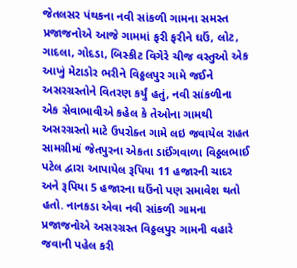જેતલસર પંથકના નવી સાંકળી ગામના સમસ્ત પ્રજાજનોએ આજે ગામમાં ફરી ફરીને ઘઉં, લોટ, ગાદલા, ગોદડા, બિસ્કીટ વિગેરે ચીજ વસ્તુઓ એક આખું મેટાડોર ભરીને વિઠ્ઠલપુર ગામે જઈને અસરગ્રસ્તોને વિતરણ કર્યું હતું, નવી સાંકળીના એક સેવાભાવીએ કહેલ કે તેઓના ગામથી અસરગ્રસ્તો માટે ઉપરોક્ત ગામે લઇ જવાયેલ રાહત સામગ્રીમાં જેતપુરના એકતા ડાઈંગવાળા વિઠ્ઠલભાઈ પટેલ દ્વારા આપાયેલ રૂપિયા 11 હજારની ચાદર અને રૂપિયા 5 હજારના ઘઉંનો પણ સમાવેશ થતો હતો. નાનકડા એવા નવી સાંકળી ગામના પ્રજાજનોએ અસરગ્રસ્ત વિઠ્ઠલપુર ગામની વહારે જવાની પહેલ કરી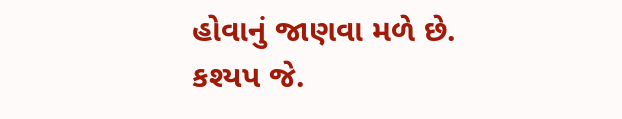હોવાનું જાણવા મળે છે.
કશ્યપ જે.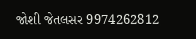જોશી જેતલસર 9974262812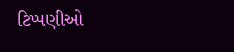ટિપ્પણીઓ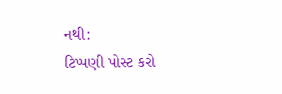નથી:
ટિપ્પણી પોસ્ટ કરો